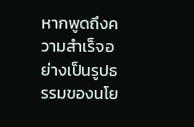หากพูดถึงความสำเร็จอย่างเป็นรูปธรรมของนโย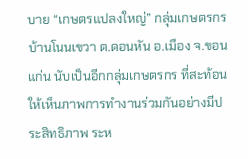บาย “เกษตรแปลงใหญ่” กลุ่มเกษตรกรบ้านโนนเขวา ต.ดอนหัน อ.เมือง จ.ขอนแก่น นับเป็นอีกกลุ่มเกษตรกร ที่สะท้อนให้เห็นภาพการทำงานร่วมกันอย่างมีประสิทธิภาพ ระห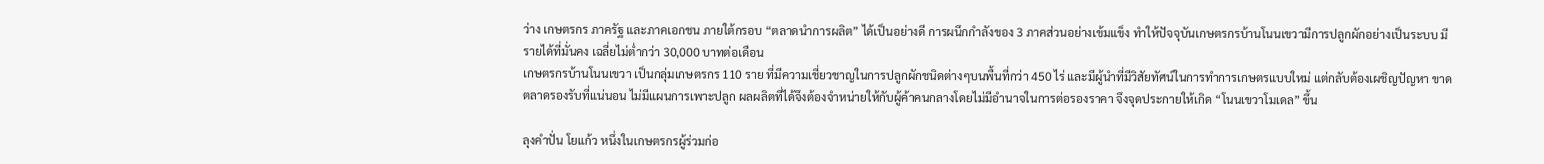ว่าง เกษตรกร ภาครัฐ และภาคเอกชน ภายใต้กรอบ “ตลาดนำการผลิต” ได้เป็นอย่างดี การผนึกกำลังของ 3 ภาคส่วนอย่างเข้มแข็ง ทำให้ปัจจุบันเกษตรกรบ้านโนนเขวามีการปลูกผักอย่างเป็นระบบ มีรายได้ที่มั่นคง เฉลี่ยไม่ต่ำกว่า 30,000 บาทต่อเดือน
เกษตรกรบ้านโนนเขวา เป็นกลุ่มเกษตรกร 110 ราย ที่มีความเชี่ยวชาญในการปลูกผักชนิดต่างๆบนพื้นที่กว่า 450 ไร่ และมีผู้นำที่มีวิสัยทัศน์ในการทำการเกษตรแบบใหม่ แต่กลับต้องเผชิญปัญหา ขาดตลาดรองรับที่แน่นอน ไม่มีแผนการเพาะปลูก ผลผลิตที่ได้จึงต้องจำหน่ายให้กับผู้ค้าคนกลางโดยไม่มีอำนาจในการต่อรองราคา จึงจุดประกายให้เกิด “โนนเขวาโมเดล” ขึ้น

ลุงคำปั่น โยแก้ว หนึ่งในเกษตรกรผู้ร่วมก่อ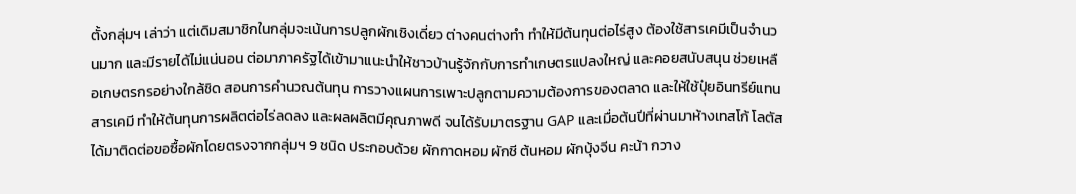ตั้งกลุ่มฯ เล่าว่า แต่เดิมสมาชิกในกลุ่มจะเน้นการปลูกผักเชิงเดี่ยว ต่างคนต่างทำ ทำให้มีต้นทุนต่อไร่สูง ต้องใช้สารเคมีเป็นจำนวนมาก และมีรายได้ไม่แน่นอน ต่อมาภาครัฐได้เข้ามาแนะนำให้ชาวบ้านรู้จักกับการทำเกษตรแปลงใหญ่ และคอยสนับสนุน ช่วยเหลือเกษตรกรอย่างใกล้ชิด สอนการคำนวณต้นทุน การวางแผนการเพาะปลูกตามความต้องการของตลาด และให้ใช้ปุ๋ยอินทรีย์แทนสารเคมี ทำให้ต้นทุนการผลิตต่อไร่ลดลง และผลผลิตมีคุณภาพดี จนได้รับมาตรฐาน GAP และเมื่อต้นปีที่ผ่านมาห้างเทสโก้ โลตัส ได้มาติดต่อขอซื้อผักโดยตรงจากกลุ่มฯ 9 ชนิด ประกอบด้วย ผักกาดหอม ผักชี ต้นหอม ผักบุ้งจีน คะน้า กวาง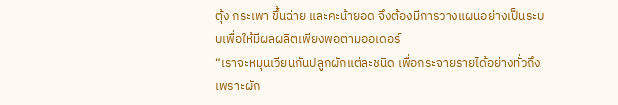ตุ้ง กระเพา ขึ้นฉ่าย และคะน้ายอด จึงต้องมีการวางแผนอย่างเป็นระบบเพื่อให้มีผลผลิตเพียงพอตามออเดอร์
“เราจะหมุนเวียนกันปลูกผักแต่ละชนิด เพื่อกระจายรายได้อย่างทั่วถึง เพราะผัก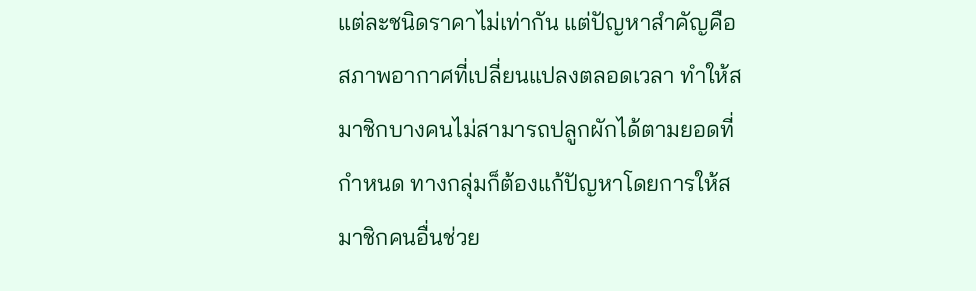แต่ละชนิดราคาไม่เท่ากัน แต่ปัญหาสำคัญคือสภาพอากาศที่เปลี่ยนแปลงตลอดเวลา ทำให้สมาชิกบางคนไม่สามารถปลูกผักได้ตามยอดที่กำหนด ทางกลุ่มก็ต้องแก้ปัญหาโดยการให้สมาชิกคนอื่นช่วย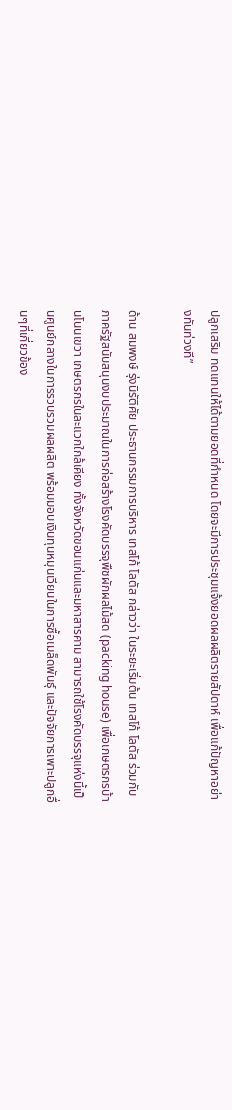ปลูกเสริม ทดแทนให้ได้ตามยอดที่กำหนด โดยจะมีการประชุมแจ้งยอดผลผลิตรายสัปดาห์ เพื่อแก้ปัญหาอย่างทันท่วงที”

ด้าน สมพงษ์ รุ่งนิรัติศัย ประธานกรรมการบริหาร เทสโก้ โลตัส กล่าวว่า ในระยะเริ่มต้น เทสโก้ โลตัส ร่วมกับภาครัฐสนับสนุนงบประมาณในการก่อสร้างโรงคัดบรรจุพืชผักผลไม้สด (packing house) เพื่อเกษตรกรบ้านโนนเขวา เกษตรกรในละแวกใกล้เคียง ทั้งจังหวัดขอนแก่นและมหาสารคาม สามารถใช้โรงคัดบรรจุแห่งนี้เป็นศูนย์กลางในการรวบรวมผลผลิต พร้อมมอบเงินทุนหมุนเวียนในการซื้อเมล็ดพันธุ์ และปัจจัยการเพาะปลูกอื่นๆที่เกี่ยวข้อง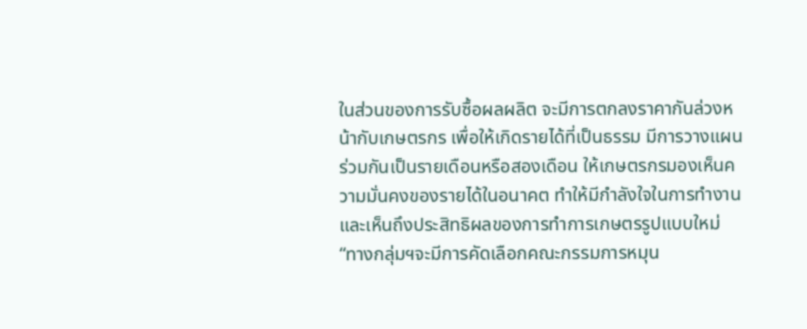ในส่วนของการรับซื้อผลผลิต จะมีการตกลงราคากันล่วงหน้ากับเกษตรกร เพื่อให้เกิดรายได้ที่เป็นธรรม มีการวางแผนร่วมกันเป็นรายเดือนหรือสองเดือน ให้เกษตรกรมองเห็นความมั่นคงของรายได้ในอนาคต ทำให้มีกำลังใจในการทำงานและเห็นถึงประสิทธิผลของการทำการเกษตรรูปแบบใหม่
“ทางกลุ่มฯจะมีการคัดเลือกคณะกรรมการหมุน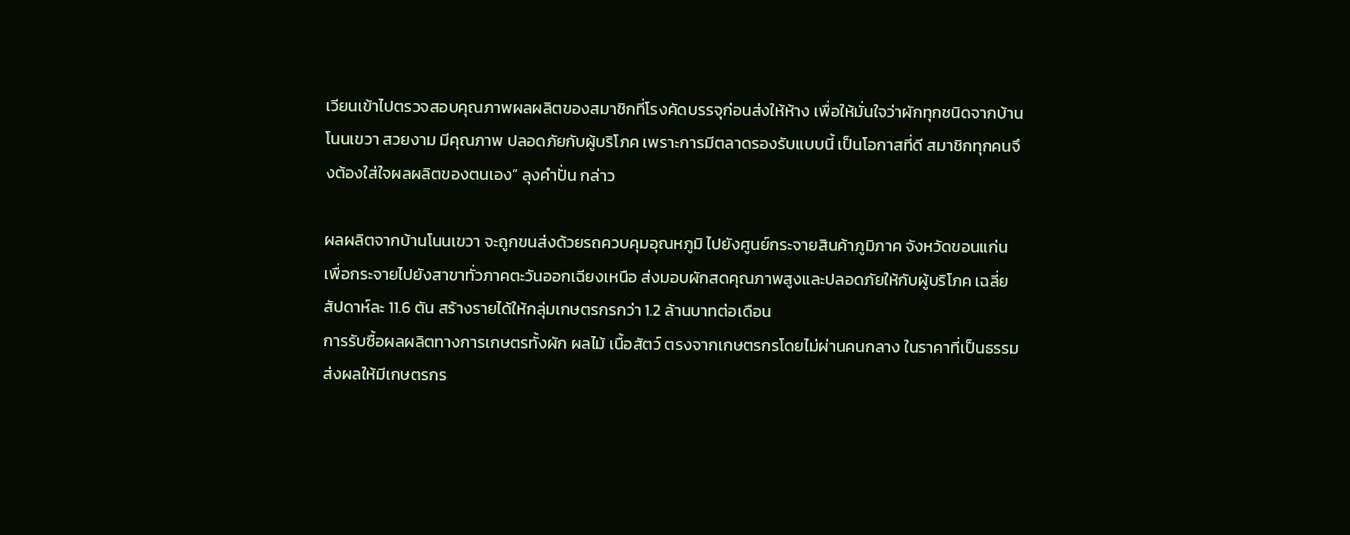เวียนเข้าไปตรวจสอบคุณภาพผลผลิตของสมาชิกที่โรงคัดบรรจุก่อนส่งให้ห้าง เพื่อให้มั่นใจว่าผักทุกชนิดจากบ้านโนนเขวา สวยงาม มีคุณภาพ ปลอดภัยกับผู้บริโภค เพราะการมีตลาดรองรับแบบนี้ เป็นโอกาสที่ดี สมาชิกทุกคนจึงต้องใส่ใจผลผลิตของตนเอง” ลุงคำปั่น กล่าว

ผลผลิตจากบ้านโนนเขวา จะถูกขนส่งด้วยรถควบคุมอุณหภูมิ ไปยังศูนย์กระจายสินค้าภูมิภาค จังหวัดขอนแก่น เพื่อกระจายไปยังสาขาทั่วภาคตะวันออกเฉียงเหนือ ส่งมอบผักสดคุณภาพสูงและปลอดภัยให้กับผู้บริโภค เฉลี่ยสัปดาห์ละ 11.6 ตัน สร้างรายได้ให้กลุ่มเกษตรกรกว่า 1.2 ล้านบาทต่อเดือน
การรับซื้อผลผลิตทางการเกษตรทั้งผัก ผลไม้ เนื้อสัตว์ ตรงจากเกษตรกรโดยไม่ผ่านคนกลาง ในราคาที่เป็นธรรม ส่งผลให้มีเกษตรกร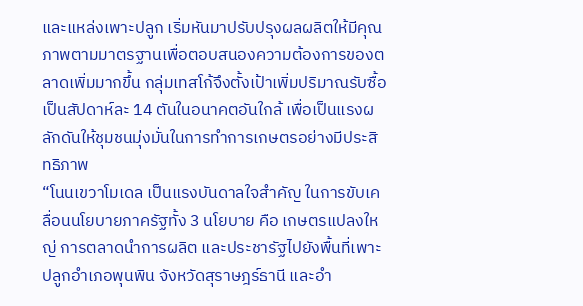และแหล่งเพาะปลูก เริ่มหันมาปรับปรุงผลผลิตให้มีคุณภาพตามมาตรฐานเพื่อตอบสนองความต้องการของตลาดเพิ่มมากขึ้น กลุ่มเทสโก้จึงตั้งเป้าเพิ่มปริมาณรับซื้อเป็นสัปดาห์ละ 14 ตันในอนาคตอันใกล้ เพื่อเป็นแรงผลักดันให้ชุมชนมุ่งมั่นในการทำการเกษตรอย่างมีประสิทธิภาพ
“โนนเขวาโมเดล เป็นแรงบันดาลใจสำคัญ ในการขับเคลื่อนนโยบายภาครัฐทั้ง 3 นโยบาย คือ เกษตรแปลงใหญ่ การตลาดนำการผลิต และประชารัฐไปยังพื้นที่เพาะปลูกอำเภอพุนพิน จังหวัดสุราษฎร์ธานี และอำ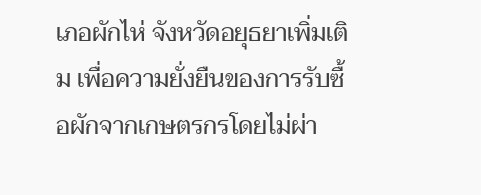เภอผักไห่ จังหวัดอยุธยาเพิ่มเติม เพื่อความยั่งยืนของการรับซื้อผักจากเกษตรกรโดยไม่ผ่า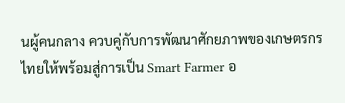นผู้คนกลาง ควบคู่กับการพัฒนาศักยภาพของเกษตรกรไทยให้พร้อมสู่การเป็น Smart Farmer อ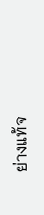ย่างแท้จ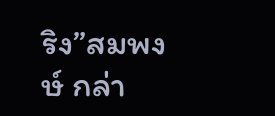ริง”สมพงษ์ กล่า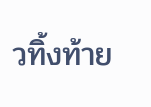วทิ้งท้าย